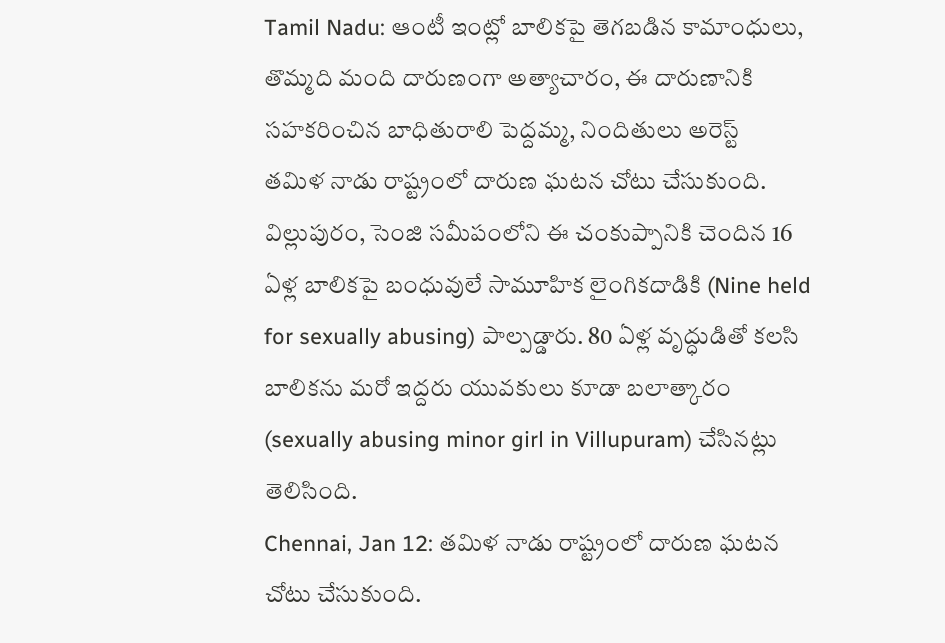Tamil Nadu: ఆంటీ ఇంట్లో బాలికపై తెగబడిన కామాంధులు, తొమ్మది మంది దారుణంగా అత్యాచారం, ఈ దారుణానికి సహకరించిన బాధితురాలి పెద్దమ్మ, నిందితులు అరెస్ట్
తమిళ నాడు రాష్ట్రంలో దారుణ ఘటన చోటు చేసుకుంది. విల్లుపురం, సెంజి సమీపంలోని ఈ చంకుప్పానికి చెందిన 16 ఏళ్ల బాలికపై బంధువులే సామూహిక లైంగికదాడికి (Nine held for sexually abusing) పాల్పడ్డారు. 80 ఏళ్ల వృద్ధుడితో కలసి బాలికను మరో ఇద్దరు యువకులు కూడా బలాత్కారం (sexually abusing minor girl in Villupuram) చేసినట్లు తెలిసింది.
Chennai, Jan 12: తమిళ నాడు రాష్ట్రంలో దారుణ ఘటన చోటు చేసుకుంది.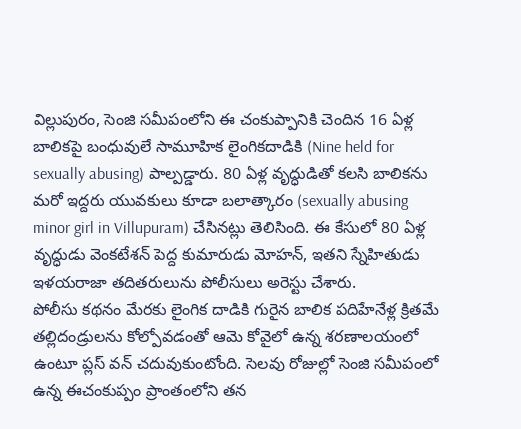విల్లుపురం, సెంజి సమీపంలోని ఈ చంకుప్పానికి చెందిన 16 ఏళ్ల బాలికపై బంధువులే సామూహిక లైంగికదాడికి (Nine held for sexually abusing) పాల్పడ్డారు. 80 ఏళ్ల వృద్ధుడితో కలసి బాలికను మరో ఇద్దరు యువకులు కూడా బలాత్కారం (sexually abusing minor girl in Villupuram) చేసినట్లు తెలిసింది. ఈ కేసులో 80 ఏళ్ల వృద్ధుడు వెంకటేశన్ పెద్ద కుమారుడు మోహన్, ఇతని స్నేహితుడు ఇళయరాజా తదితరులును పోలీసులు అరెస్టు చేశారు.
పోలీసు కథనం మేరకు లైంగిక దాడికి గురైన బాలిక పదిహేనేళ్ల క్రితమే తల్లిదండ్రులను కోల్పోవడంతో ఆమె కోవైలో ఉన్న శరణాలయంలో ఉంటూ ప్లస్ వన్ చదువుకుంటోంది. సెలవు రోజుల్లో సెంజి సమీపంలో ఉన్న ఈచంకుప్పం ప్రాంతంలోని తన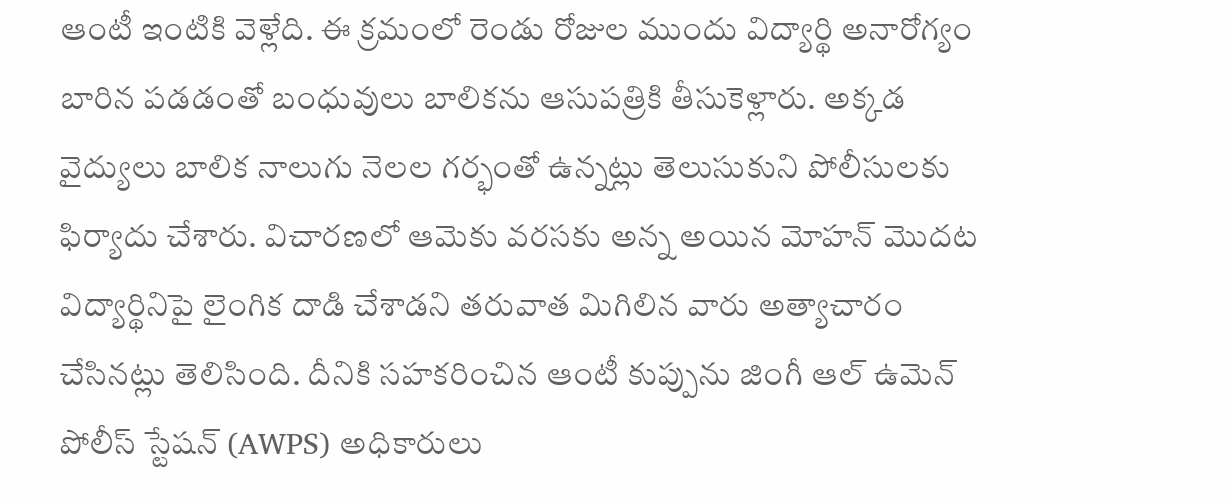ఆంటీ ఇంటికి వెళ్లేది. ఈ క్రమంలో రెండు రోజుల ముందు విద్యార్థి అనారోగ్యం బారిన పడడంతో బంధువులు బాలికను ఆసుపత్రికి తీసుకెళ్లారు. అక్కడ వైద్యులు బాలిక నాలుగు నెలల గర్భంతో ఉన్నట్లు తెలుసుకుని పోలీసులకు ఫిర్యాదు చేశారు. విచారణలో ఆమెకు వరసకు అన్న అయిన మోహన్ మొదట విద్యార్థినిపై లైంగిక దాడి చేశాడని తరువాత మిగిలిన వారు అత్యాచారం చేసినట్లు తెలిసింది. దీనికి సహకరించిన ఆంటీ కుప్పును జింగీ ఆల్ ఉమెన్ పోలీస్ స్టేషన్ (AWPS) అధికారులు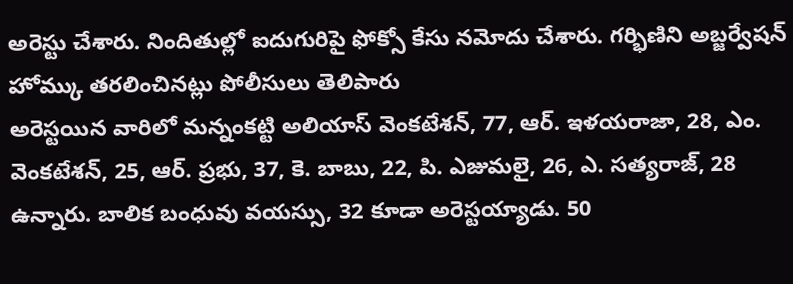అరెస్టు చేశారు. నిందితుల్లో ఐదుగురిపై ఫోక్సో కేసు నమోదు చేశారు. గర్భిణిని అబ్జర్వేషన్ హోమ్కు తరలించినట్లు పోలీసులు తెలిపారు
అరెస్టయిన వారిలో మన్నంకట్టి అలియాస్ వెంకటేశన్, 77, ఆర్. ఇళయరాజా, 28, ఎం. వెంకటేశన్, 25, ఆర్. ప్రభు, 37, కె. బాబు, 22, పి. ఎజుమలై, 26, ఎ. సత్యరాజ్, 28 ఉన్నారు. బాలిక బంధువు వయస్సు, 32 కూడా అరెస్టయ్యాడు. 50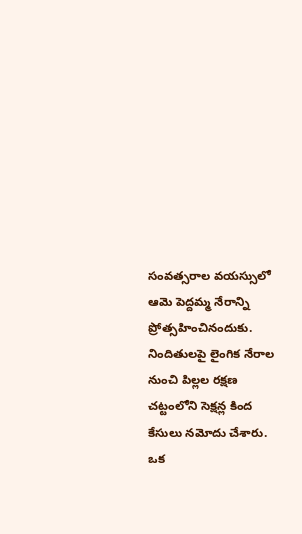సంవత్సరాల వయస్సులో ఆమె పెద్దమ్మ నేరాన్ని ప్రోత్సహించినందుకు. నిందితులపై లైంగిక నేరాల నుంచి పిల్లల రక్షణ చట్టంలోని సెక్షన్ల కింద కేసులు నమోదు చేశారు.
ఒక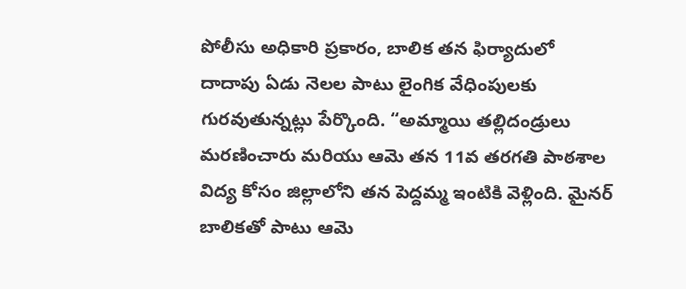పోలీసు అధికారి ప్రకారం, బాలిక తన ఫిర్యాదులో దాదాపు ఏడు నెలల పాటు లైంగిక వేధింపులకు గురవుతున్నట్లు పేర్కొంది. “అమ్మాయి తల్లిదండ్రులు మరణించారు మరియు ఆమె తన 11వ తరగతి పాఠశాల విద్య కోసం జిల్లాలోని తన పెద్దమ్మ ఇంటికి వెళ్లింది. మైనర్ బాలికతో పాటు ఆమె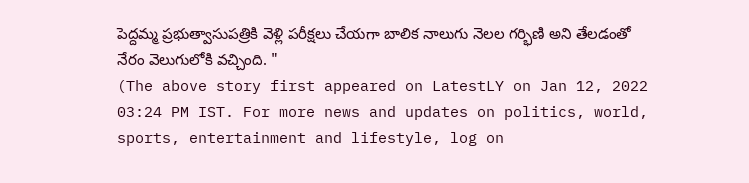పెద్దమ్మ ప్రభుత్వాసుపత్రికి వెళ్లి పరీక్షలు చేయగా బాలిక నాలుగు నెలల గర్భిణి అని తేలడంతో నేరం వెలుగులోకి వచ్చింది. "
(The above story first appeared on LatestLY on Jan 12, 2022 03:24 PM IST. For more news and updates on politics, world, sports, entertainment and lifestyle, log on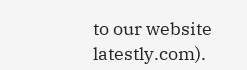to our website latestly.com).